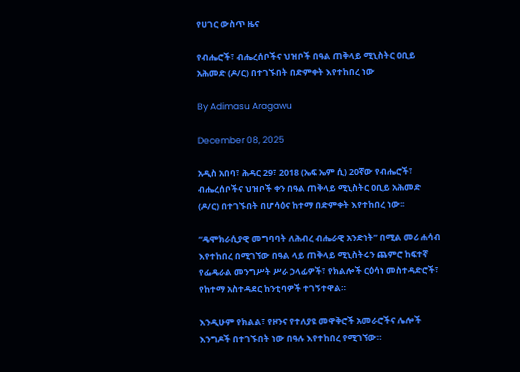የሀገር ውስጥ ዜና

የብሔሮች፣ ብሔረሰቦችና ህዝቦች በዓል ጠቅላይ ሚኒስትር ዐቢይ አሕመድ (ዶ/ር) በተገኙበት በድምቀት እየተከበረ ነው

By Adimasu Aragawu

December 08, 2025

አዲስ አበባ፣ ሕዳር 29፣ 2018 (ኤፍ ኤም ሲ) 20ኛው የብሔሮች፣ ብሔረሰቦችና ህዝቦች ቀን በዓል ጠቅላይ ሚኒስትር ዐቢይ አሕመድ (ዶ/ር) በተገኙበት በሆሳዕና ከተማ በድምቀት እየተከበረ ነው፡፡

“ዴሞክራሲያዊ መግባባት ለሕብረ ብሔራዊ አንድነት” በሚል መሪ ሐሳብ እየተከበረ በሚገኘው በዓል ላይ ጠቅላይ ሚኒስትሩን ጨምሮ ከፍተኛ የፌዴራል መንግሥት ሥራ ኃላፊዎች፣ የክልሎች ርዕሳነ መስተዳድሮች፣ የከተማ አስተዳደር ከንቲባዎች ተገኝተዋል።

እንዲሁም የክልል፣ የዞንና የተለያዩ መዋቅሮች አመራሮችና ሌሎች እንግዶች በተገኙበት ነው በዓሉ እየተከበረ የሚገኘው።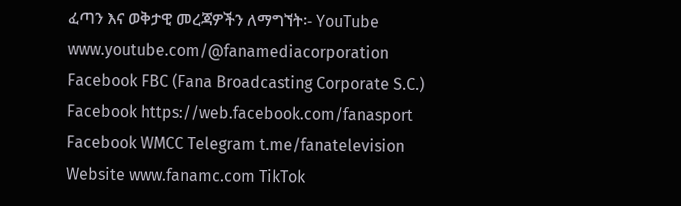ፈጣን እና ወቅታዊ መረጃዎችን ለማግኘት፡- YouTube www.youtube.com/@fanamediacorporation Facebook FBC (Fana Broadcasting Corporate S.C.) Facebook https://web.facebook.com/fanasport Facebook WMCC Telegram t.me/fanatelevision Website www.fanamc.com TikTok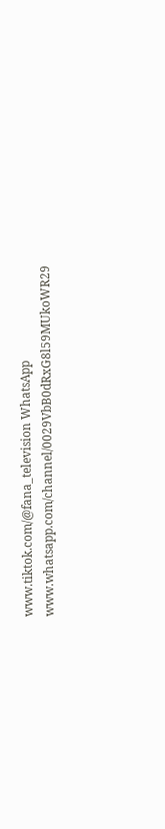www.tiktok.com/@fana_television WhatsApp www.whatsapp.com/channel/0029VbB0dRxG8l59MUkoWR29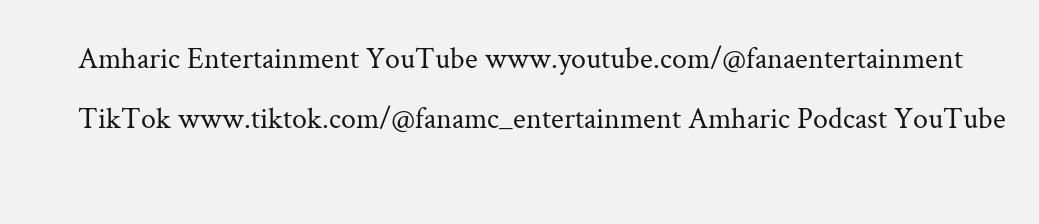Amharic Entertainment YouTube www.youtube.com/@fanaentertainment TikTok www.tiktok.com/@fanamc_entertainment Amharic Podcast YouTube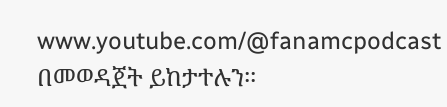www.youtube.com/@fanamcpodcast በመወዳጀት ይከታተሉን፡፡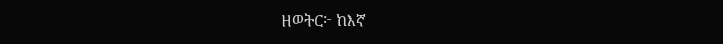ዘወትር፦ ከእኛ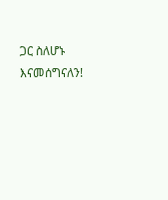ጋር ስለሆኑ እናመሰግናለን!